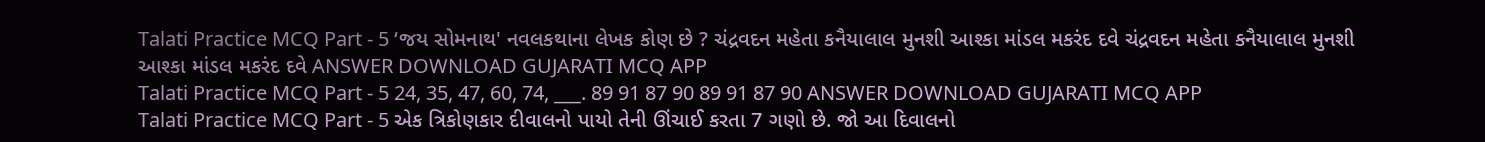Talati Practice MCQ Part - 5 ‘જય સોમનાથ' નવલકથાના લેખક કોણ છે ? ચંદ્રવદન મહેતા કનૈયાલાલ મુનશી આશ્કા માંડલ મકરંદ દવે ચંદ્રવદન મહેતા કનૈયાલાલ મુનશી આશ્કા માંડલ મકરંદ દવે ANSWER DOWNLOAD GUJARATI MCQ APP
Talati Practice MCQ Part - 5 24, 35, 47, 60, 74, ___. 89 91 87 90 89 91 87 90 ANSWER DOWNLOAD GUJARATI MCQ APP
Talati Practice MCQ Part - 5 એક ત્રિકોણકાર દીવાલનો પાયો તેની ઊંચાઈ કરતા 7 ગણો છે. જો આ દિવાલનો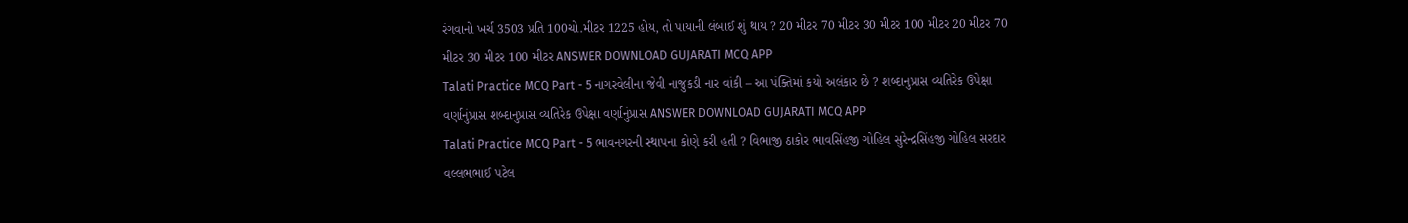રંગવાનો ખર્ચ 3503 પ્રતિ 100ચો.મીટર 1225 હોય, તો પાયાની લંબાઈ શું થાય ? 20 મીટર 70 મીટર 30 મીટર 100 મીટર 20 મીટર 70 મીટર 30 મીટર 100 મીટર ANSWER DOWNLOAD GUJARATI MCQ APP
Talati Practice MCQ Part - 5 નાગરવેલીના જેવી નાજુકડી નાર વાંકી – આ પંક્તિમાં કયો અલંકાર છે ? શબ્દાનુપ્રાસ વ્યતિરેક ઉપેક્ષા વર્ણાનુંપ્રાસ શબ્દાનુપ્રાસ વ્યતિરેક ઉપેક્ષા વર્ણાનુંપ્રાસ ANSWER DOWNLOAD GUJARATI MCQ APP
Talati Practice MCQ Part - 5 ભાવનગરની સ્થાપના કોણે કરી હતી ? વિભાજી ઠાકોર ભાવસિંહજી ગોહિલ સુરેન્દ્રસિંહજી ગોહિલ સરદાર વલ્લભભાઈ પટેલ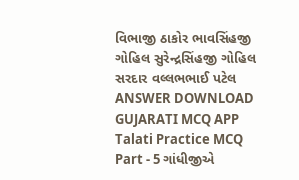વિભાજી ઠાકોર ભાવસિંહજી ગોહિલ સુરેન્દ્રસિંહજી ગોહિલ સરદાર વલ્લભભાઈ પટેલ ANSWER DOWNLOAD GUJARATI MCQ APP
Talati Practice MCQ Part - 5 ગાંધીજીએ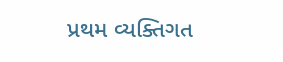પ્રથમ વ્યક્તિગત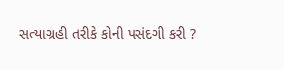સત્યાગ્રહી તરીકે કોની પસંદગી કરી ?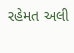રહેમત અલી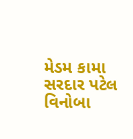મેડમ કામા સરદાર પટેલ વિનોબા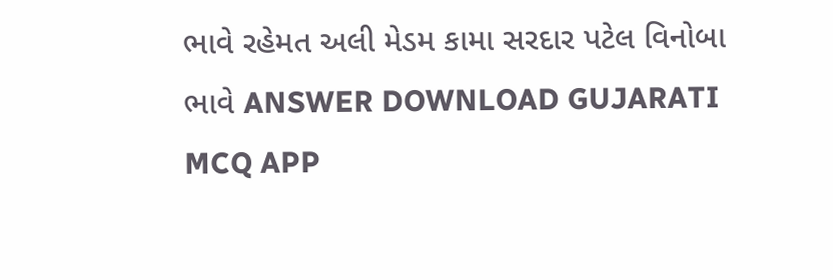ભાવે રહેમત અલી મેડમ કામા સરદાર પટેલ વિનોબા ભાવે ANSWER DOWNLOAD GUJARATI MCQ APP